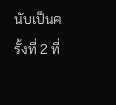นับเป็นครั้งที่ 2 ที่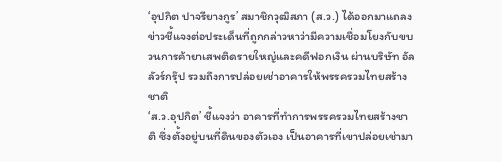‘อุปกิต ปาจรียางกูร’ สมาชิกวุฒิสภา (ส.ว.) ได้ออกมาแถลงข่าวชี้แจงต่อประเด็นที่ถูกกล่าวหาว่ามีความเชื่อมโยงกับขบวนการค้ายาเสพติดรายใหญ่และคดีฟอกเงิน ผ่านบริษัท อัลลัวร์กรุ๊ป รวมถึงการปล่อยเช่าอาคารให้พรรครวมไทยสร้างชาติ
‘ส.ว.อุปกิต’ ชี้แจงว่า อาคารที่ทำการพรรครวมไทยสร้างชาติ ซึ่งตั้งอยู่บนที่ดินของตัวเอง เป็นอาคารที่เขาปล่อยเช่ามา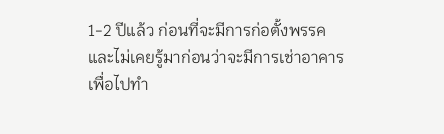1-2 ปีแล้ว ก่อนที่จะมีการก่อตั้งพรรค และไม่เคยรู้มาก่อนว่าจะมีการเช่าอาคารเพื่อไปทำ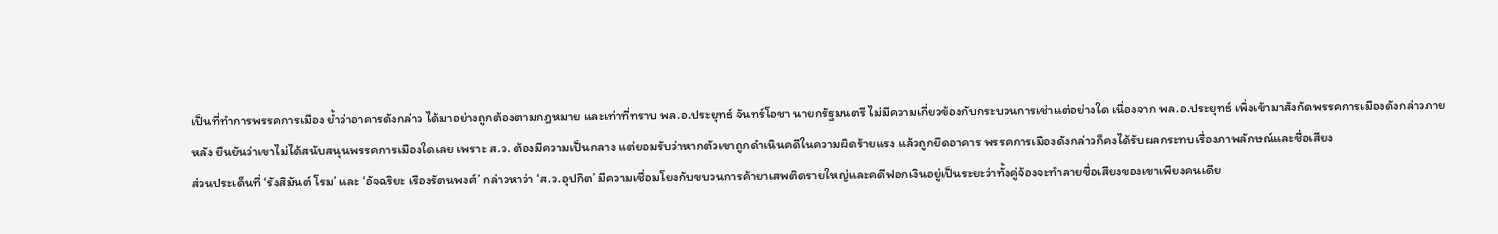เป็นที่ทำการพรรคการเมือง ย้ำว่าอาคารดังกล่าว ได้มาอย่างถูกต้องตามกฎหมาย และเท่าที่ทราบ พล.อ.ประยุทธ์ จันทร์โอชา นายกรัฐมนตรี ไม่มีความเกี่ยวข้องกับกระบวนการเช่าแต่อย่างใด เนื่องจาก พล.อ.ประยุทธ์ เพิ่งเข้ามาสังกัดพรรคการเมืองดังกล่าวภายหลัง ยืนยันว่าเขาไม่ได้สนับสนุนพรรคการเมืองใดเลย เพราะ ส.ว. ต้องมีความเป็นกลาง แต่ยอมรับว่าหากตัวเขาถูกดำเนินคดีในความผิดร้ายแรง แล้วถูกยึดอาคาร พรรคการเมืองดังกล่าวก็คงได้รับผลกระทบเรื่องภาพลักษณ์และชื่อเสียง
ส่วนประเด็นที่ ‘รังสิมันต์ โรม’ และ ‘อัจฉริยะ เรืองรัตนพงศ์’ กล่าวหาว่า ‘ส.ว.อุปกิต’ มีความเชื่อมโยงกับขบวนการค้ายาเสพติดรายใหญ่และคดีฟอกเงินอยู่เป็นระยะว่าทั้งคู่จ้องจะทำลายชื่อเสียงของเขาเพียงคนเดีย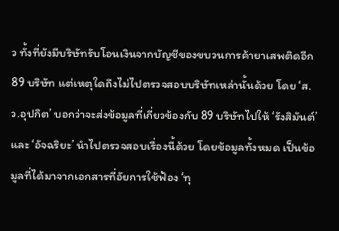ว ทั้งที่ยังมีบริษัทรับโอนเงินจากบัญชีของขบวนการค้ายาเสพติดอีก 89 บริษัท แต่เหตุใดถึงไม่ไปตรวจสอบบริษัทเหล่านั้นด้วย โดย ‘ส.ว.อุปกิต’ บอกว่าจะส่งข้อมูลที่เกี่ยวข้องกับ 89 บริษัทไปให้ ‘รังสิมันต์’ และ ‘อัจฉริยะ’ นำไปตรวจสอบเรื่องนี้ด้วย โดยข้อมูลทั้งหมด เป็นข้อมูลที่ได้มาจากเอกสารที่อัยการใช้ฟ้อง ‘ทุ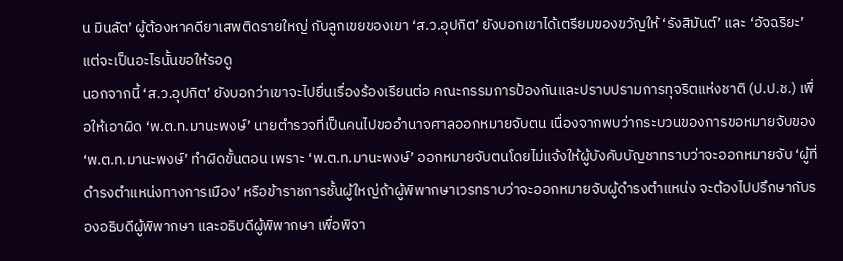น มินลัต’ ผู้ต้องหาคดียาเสพติดรายใหญ่ กับลูกเขยของเขา ‘ส.ว.อุปกิต’ ยังบอกเขาได้เตรียมของขวัญให้ ‘รังสิมันต์’ และ ‘อัจฉริยะ’ แต่จะเป็นอะไรนั้นขอให้รอดู
นอกจากนี้ ‘ส.ว.อุปกิต’ ยังบอกว่าเขาจะไปยื่นเรื่องร้องเรียนต่อ คณะกรรมการป้องกันและปราบปรามการทุจริตแห่งชาติ (ป.ป.ช.) เพื่อให้เอาผิด ‘พ.ต.ท.มานะพงษ์’ นายตำรวจที่เป็นคนไปขออำนาจศาลออกหมายจับตน เนื่องจากพบว่ากระบวนของการขอหมายจับของ ‘พ.ต.ท.มานะพงษ์’ ทำผิดขั้นตอน เพราะ ‘พ.ต.ท.มานะพงษ์’ ออกหมายจับตนโดยไม่แจ้งให้ผู้บังคับบัญชาทราบว่าจะออกหมายจับ ‘ผู้ที่ดำรงตำแหน่งทางการเมือง’ หรือข้าราชการชั้นผู้ใหญ่ถ้าผู้พิพากษาเวรทราบว่าจะออกหมายจับผู้ดำรงตำแหน่ง จะต้องไปปรึกษากับรองอธิบดีผู้พิพากษา และอธิบดีผู้พิพากษา เพื่อพิจา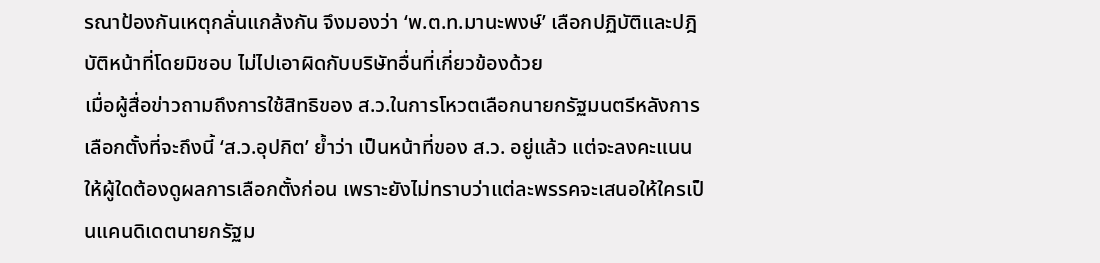รณาป้องกันเหตุกลั่นแกล้งกัน จึงมองว่า ‘พ.ต.ท.มานะพงษ์’ เลือกปฏิบัติและปฎิบัติหน้าที่โดยมิชอบ ไม่ไปเอาผิดกับบริษัทอื่นที่เกี่ยวข้องด้วย
เมื่อผู้สื่อข่าวถามถึงการใช้สิทธิของ ส.ว.ในการโหวตเลือกนายกรัฐมนตรีหลังการเลือกตั้งที่จะถึงนี้ ‘ส.ว.อุปกิต’ ย้ำว่า เป็นหน้าที่ของ ส.ว. อยู่แล้ว แต่จะลงคะแนนให้ผู้ใดต้องดูผลการเลือกตั้งก่อน เพราะยังไม่ทราบว่าแต่ละพรรคจะเสนอให้ใครเป็นแคนดิเดตนายกรัฐม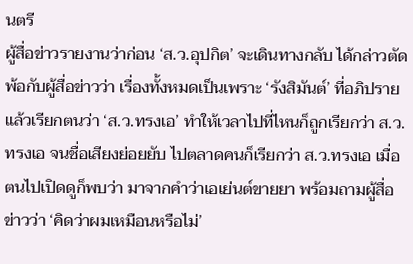นตรี
ผู้สื่อข่าวรายงานว่าก่อน ‘ส.ว.อุปกิต’ จะเดินทางกลับ ได้กล่าวตัดพ้อกับผู้สื่อข่าวว่า เรื่องทั้งหมดเป็นเพราะ ‘รังสิมันต์’ ที่อภิปรายแล้วเรียกตนว่า ‘ส.ว.ทรงเอ’ ทำให้เวลาไปที่ไหนก็ถูกเรียกว่า ส.ว.ทรงเอ จนชื่อเสียงย่อยยับ ไปตลาดคนก็เรียกว่า ส.ว.ทรงเอ เมื่อตนไปเปิดดูก็พบว่า มาจากคำว่าเอเย่นต์ขายยา พร้อมถามผู้สื่อข่าวว่า ‘คิดว่าผมเหมือนหรือไม่’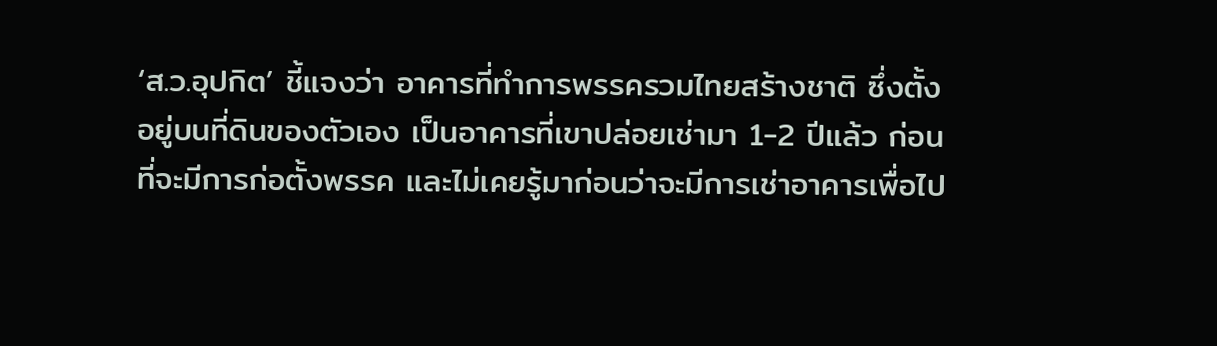‘ส.ว.อุปกิต’ ชี้แจงว่า อาคารที่ทำการพรรครวมไทยสร้างชาติ ซึ่งตั้งอยู่บนที่ดินของตัวเอง เป็นอาคารที่เขาปล่อยเช่ามา 1-2 ปีแล้ว ก่อนที่จะมีการก่อตั้งพรรค และไม่เคยรู้มาก่อนว่าจะมีการเช่าอาคารเพื่อไป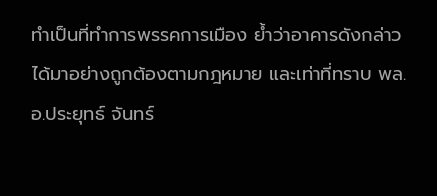ทำเป็นที่ทำการพรรคการเมือง ย้ำว่าอาคารดังกล่าว ได้มาอย่างถูกต้องตามกฎหมาย และเท่าที่ทราบ พล.อ.ประยุทธ์ จันทร์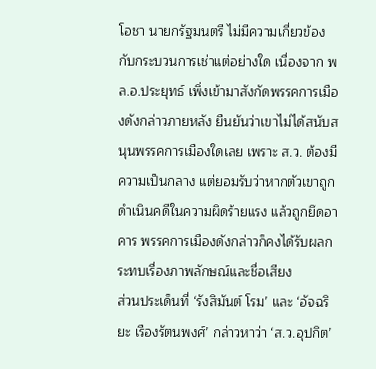โอชา นายกรัฐมนตรี ไม่มีความเกี่ยวข้องกับกระบวนการเช่าแต่อย่างใด เนื่องจาก พล.อ.ประยุทธ์ เพิ่งเข้ามาสังกัดพรรคการเมืองดังกล่าวภายหลัง ยืนยันว่าเขาไม่ได้สนับสนุนพรรคการเมืองใดเลย เพราะ ส.ว. ต้องมีความเป็นกลาง แต่ยอมรับว่าหากตัวเขาถูกดำเนินคดีในความผิดร้ายแรง แล้วถูกยึดอาคาร พรรคการเมืองดังกล่าวก็คงได้รับผลกระทบเรื่องภาพลักษณ์และชื่อเสียง
ส่วนประเด็นที่ ‘รังสิมันต์ โรม’ และ ‘อัจฉริยะ เรืองรัตนพงศ์’ กล่าวหาว่า ‘ส.ว.อุปกิต’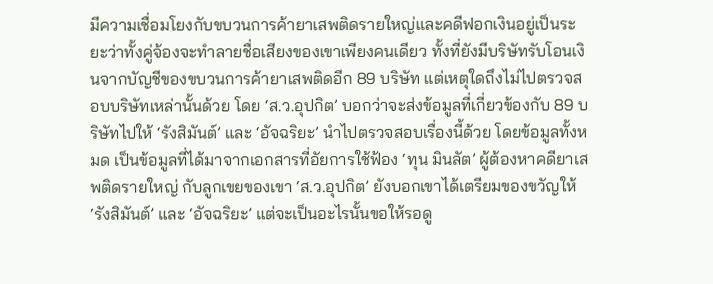มีความเชื่อมโยงกับขบวนการค้ายาเสพติดรายใหญ่และคดีฟอกเงินอยู่เป็นระยะว่าทั้งคู่จ้องจะทำลายชื่อเสียงของเขาเพียงคนเดียว ทั้งที่ยังมีบริษัทรับโอนเงินจากบัญชีของขบวนการค้ายาเสพติดอีก 89 บริษัท แต่เหตุใดถึงไม่ไปตรวจสอบบริษัทเหล่านั้นด้วย โดย ‘ส.ว.อุปกิต’ บอกว่าจะส่งข้อมูลที่เกี่ยวข้องกับ 89 บริษัทไปให้ ‘รังสิมันต์’ และ ‘อัจฉริยะ’ นำไปตรวจสอบเรื่องนี้ด้วย โดยข้อมูลทั้งหมด เป็นข้อมูลที่ได้มาจากเอกสารที่อัยการใช้ฟ้อง ‘ทุน มินลัต’ ผู้ต้องหาคดียาเสพติดรายใหญ่ กับลูกเขยของเขา ‘ส.ว.อุปกิต’ ยังบอกเขาได้เตรียมของขวัญให้ ‘รังสิมันต์’ และ ‘อัจฉริยะ’ แต่จะเป็นอะไรนั้นขอให้รอดู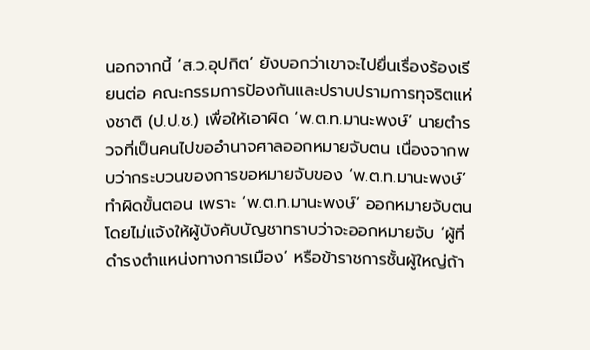นอกจากนี้ ‘ส.ว.อุปกิต’ ยังบอกว่าเขาจะไปยื่นเรื่องร้องเรียนต่อ คณะกรรมการป้องกันและปราบปรามการทุจริตแห่งชาติ (ป.ป.ช.) เพื่อให้เอาผิด ‘พ.ต.ท.มานะพงษ์’ นายตำรวจที่เป็นคนไปขออำนาจศาลออกหมายจับตน เนื่องจากพบว่ากระบวนของการขอหมายจับของ ‘พ.ต.ท.มานะพงษ์’ ทำผิดขั้นตอน เพราะ ‘พ.ต.ท.มานะพงษ์’ ออกหมายจับตนโดยไม่แจ้งให้ผู้บังคับบัญชาทราบว่าจะออกหมายจับ ‘ผู้ที่ดำรงตำแหน่งทางการเมือง’ หรือข้าราชการชั้นผู้ใหญ่ถ้า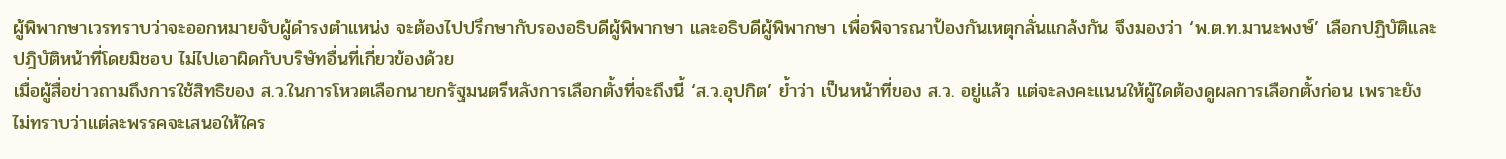ผู้พิพากษาเวรทราบว่าจะออกหมายจับผู้ดำรงตำแหน่ง จะต้องไปปรึกษากับรองอธิบดีผู้พิพากษา และอธิบดีผู้พิพากษา เพื่อพิจารณาป้องกันเหตุกลั่นแกล้งกัน จึงมองว่า ‘พ.ต.ท.มานะพงษ์’ เลือกปฏิบัติและปฎิบัติหน้าที่โดยมิชอบ ไม่ไปเอาผิดกับบริษัทอื่นที่เกี่ยวข้องด้วย
เมื่อผู้สื่อข่าวถามถึงการใช้สิทธิของ ส.ว.ในการโหวตเลือกนายกรัฐมนตรีหลังการเลือกตั้งที่จะถึงนี้ ‘ส.ว.อุปกิต’ ย้ำว่า เป็นหน้าที่ของ ส.ว. อยู่แล้ว แต่จะลงคะแนนให้ผู้ใดต้องดูผลการเลือกตั้งก่อน เพราะยังไม่ทราบว่าแต่ละพรรคจะเสนอให้ใคร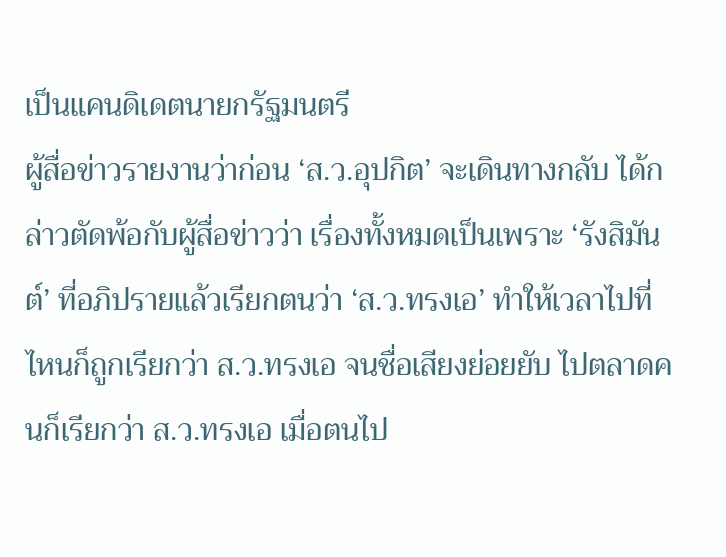เป็นแคนดิเดตนายกรัฐมนตรี
ผู้สื่อข่าวรายงานว่าก่อน ‘ส.ว.อุปกิต’ จะเดินทางกลับ ได้กล่าวตัดพ้อกับผู้สื่อข่าวว่า เรื่องทั้งหมดเป็นเพราะ ‘รังสิมันต์’ ที่อภิปรายแล้วเรียกตนว่า ‘ส.ว.ทรงเอ’ ทำให้เวลาไปที่ไหนก็ถูกเรียกว่า ส.ว.ทรงเอ จนชื่อเสียงย่อยยับ ไปตลาดคนก็เรียกว่า ส.ว.ทรงเอ เมื่อตนไป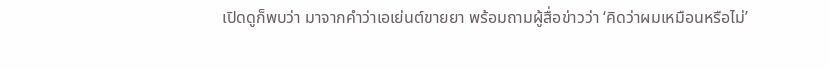เปิดดูก็พบว่า มาจากคำว่าเอเย่นต์ขายยา พร้อมถามผู้สื่อข่าวว่า ‘คิดว่าผมเหมือนหรือไม่’